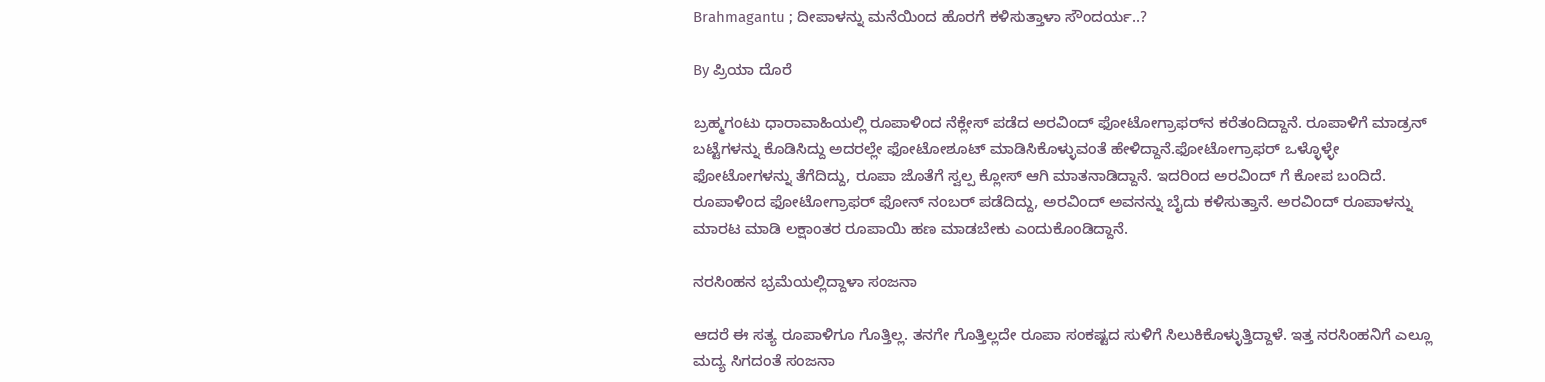Brahmagantu ; ದೀಪಾಳನ್ನು ಮನೆಯಿಂದ ಹೊರಗೆ ಕಳಿಸುತ್ತಾಳಾ ಸೌಂದರ್ಯ..?

By ಪ್ರಿಯಾ ದೊರೆ

ಬ್ರಹ್ಮಗಂಟು ಧಾರಾವಾಹಿಯಲ್ಲಿ ರೂಪಾಳಿಂದ ನೆಕ್ಲೇಸ್ ಪಡೆದ ಅರವಿಂದ್ ಫೋಟೋಗ್ರಾಫರ್‌ನ ಕರೆತಂದಿದ್ದಾನೆ. ರೂಪಾಳಿಗೆ ಮಾಡ್ರನ್ ಬಟ್ಟೆಗಳನ್ನು ಕೊಡಿಸಿದ್ದು ಅದರಲ್ಲೇ ಫೋಟೋಶೂಟ್ ಮಾಡಿಸಿಕೊಳ್ಳುವಂತೆ ಹೇಳಿದ್ದಾನೆ.ಫೋಟೋಗ್ರಾಫರ್ ಒಳ್ಳೊಳ್ಳೇ ಫೋಟೋಗಳನ್ನು ತೆಗೆದಿದ್ದು, ರೂಪಾ ಜೊತೆಗೆ ಸ್ವಲ್ಪ ಕ್ಲೋಸ್ ಆಗಿ ಮಾತನಾಡಿದ್ದಾನೆ. ಇದರಿಂದ ಅರವಿಂದ್ ಗೆ ಕೋಪ ಬಂದಿದೆ. ರೂಪಾಳಿಂದ ಫೋಟೋಗ್ರಾಫರ್ ಫೋನ್ ನಂಬರ್ ಪಡೆದಿದ್ದು, ಅರವಿಂದ್ ಅವನನ್ನು ಬೈದು ಕಳಿಸುತ್ತಾನೆ. ಅರವಿಂದ್ ರೂಪಾಳನ್ನು ಮಾರಟ ಮಾಡಿ ಲಕ್ಷಾಂತರ ರೂಪಾಯಿ ಹಣ ಮಾಡಬೇಕು ಎಂದುಕೊಂಡಿದ್ದಾನೆ.

ನರಸಿಂಹನ ಭ್ರಮೆಯಲ್ಲಿದ್ದಾಳಾ ಸಂಜನಾ

ಆದರೆ ಈ ಸತ್ಯ ರೂಪಾಳಿಗೂ ಗೊತ್ತಿಲ್ಲ. ತನಗೇ ಗೊತ್ತಿಲ್ಲದೇ ರೂಪಾ ಸಂಕಷ್ಟದ ಸುಳಿಗೆ ಸಿಲುಕಿಕೊಳ್ಳುತ್ತಿದ್ದಾಳೆ. ಇತ್ತ ನರಸಿಂಹನಿಗೆ ಎಲ್ಲೂ ಮದ್ಯ ಸಿಗದಂತೆ ಸಂಜನಾ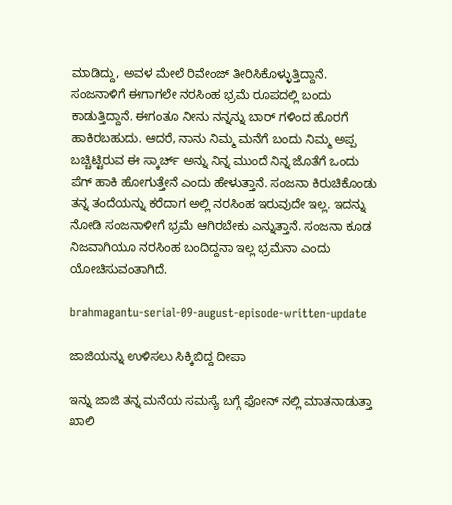ಮಾಡಿದ್ದು, ಅವಳ ಮೇಲೆ ರಿವೇಂಜ್ ತೀರಿಸಿಕೊಳ್ಳುತ್ತಿದ್ದಾನೆ. ಸಂಜನಾಳಿಗೆ ಈಗಾಗಲೇ ನರಸಿಂಹ ಭ್ರಮೆ ರೂಪದಲ್ಲಿ ಬಂದು ಕಾಡುತ್ತಿದ್ದಾನೆ. ಈಗಂತೂ ನೀನು ನನ್ನನ್ನು ಬಾರ್ ಗಳಿಂದ ಹೊರಗೆ ಹಾಕಿರಬಹುದು. ಆದರೆ, ನಾನು ನಿಮ್ಮ ಮನೆಗೆ ಬಂದು ನಿಮ್ಮ ಅಪ್ಪ ಬಚ್ಚಿಟ್ಟಿರುವ ಈ ಸ್ಕಾರ್ಚ್ ಅನ್ನು ನಿನ್ನ ಮುಂದೆ ನಿನ್ನ ಜೊತೆಗೆ ಒಂದು ಪೆಗ್ ಹಾಕಿ ಹೋಗುತ್ತೇನೆ ಎಂದು ಹೇಳುತ್ತಾನೆ. ಸಂಜನಾ ಕಿರುಚಿಕೊಂಡು ತನ್ನ ತಂದೆಯನ್ನು ಕರೆದಾಗ ಅಲ್ಲಿ ನರಸಿಂಹ ಇರುವುದೇ ಇಲ್ಲ. ಇದನ್ನು ನೋಡಿ ಸಂಜನಾಳೀಗೆ ಭ್ರಮೆ ಆಗಿರಬೇಕು ಎನ್ನುತ್ತಾನೆ. ಸಂಜನಾ ಕೂಡ ನಿಜವಾಗಿಯೂ ನರಸಿಂಹ ಬಂದಿದ್ದನಾ ಇಲ್ಲ ಭ್ರಮೆನಾ ಎಂದು ಯೋಚಿಸುವಂತಾಗಿದೆ.

brahmagantu-serial-09-august-episode-written-update

ಜಾಜಿಯನ್ನು ಉಳಿಸಲು ಸಿಕ್ಕಿಬಿದ್ದ ದೀಪಾ

ಇನ್ನು ಜಾಜಿ ತನ್ನ ಮನೆಯ ಸಮಸ್ಯೆ ಬಗ್ಗೆ ಫೋನ್ ನಲ್ಲಿ ಮಾತನಾಡುತ್ತಾ ಖಾಲಿ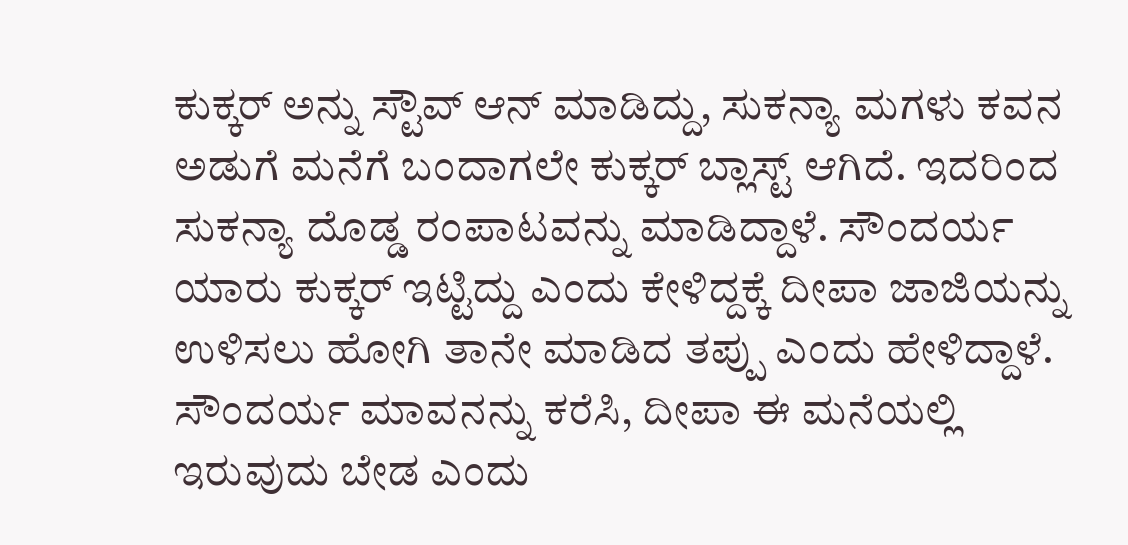ಕುಕ್ಕರ್ ಅನ್ನು ಸ್ಟೌವ್ ಆನ್ ಮಾಡಿದ್ದು, ಸುಕನ್ಯಾ ಮಗಳು ಕವನ ಅಡುಗೆ ಮನೆಗೆ ಬಂದಾಗಲೇ ಕುಕ್ಕರ್ ಬ್ಲಾಸ್ಟ್ ಆಗಿದೆ. ಇದರಿಂದ ಸುಕನ್ಯಾ ದೊಡ್ಡ ರಂಪಾಟವನ್ನು ಮಾಡಿದ್ದಾಳೆ. ಸೌಂದರ್ಯ ಯಾರು ಕುಕ್ಕರ್ ಇಟ್ಟಿದ್ದು ಎಂದು ಕೇಳಿದ್ದಕ್ಕೆ ದೀಪಾ ಜಾಜಿಯನ್ನು ಉಳಿಸಲು ಹೋಗಿ ತಾನೇ ಮಾಡಿದ ತಪ್ಪು ಎಂದು ಹೇಳಿದ್ದಾಳೆ. ಸೌಂದರ್ಯ ಮಾವನನ್ನು ಕರೆಸಿ, ದೀಪಾ ಈ ಮನೆಯಲ್ಲಿ ಇರುವುದು ಬೇಡ ಎಂದು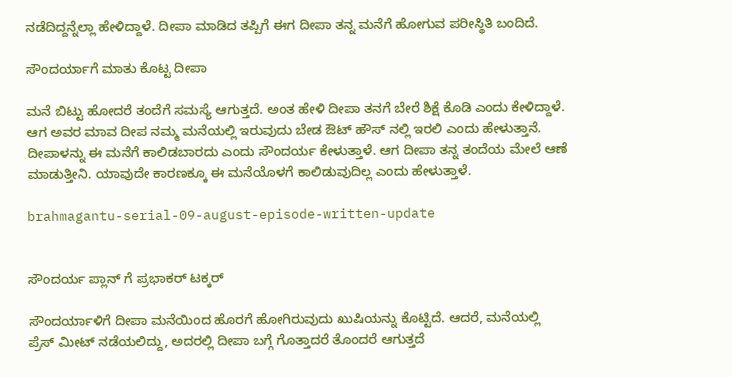ನಡೆದಿದ್ದನ್ನೆಲ್ಲಾ ಹೇಳಿದ್ದಾಳೆ. ದೀಪಾ ಮಾಡಿದ ತಪ್ಪಿಗೆ ಈಗ ದೀಪಾ ತನ್ನ ಮನೆಗೆ ಹೋಗುವ ಪರೀಸ್ಥಿತಿ ಬಂದಿದೆ.

ಸೌಂದರ್ಯಾಗೆ ಮಾತು ಕೊಟ್ಟ ದೀಪಾ

ಮನೆ ಬಿಟ್ಟು ಹೋದರೆ ತಂದೆಗೆ ಸಮಸ್ಯೆ ಆಗುತ್ತದೆ. ಅಂತ ಹೇಳಿ ದೀಪಾ ತನಗೆ ಬೇರೆ ಶಿಕ್ಷೆ ಕೊಡಿ ಎಂದು ಕೇಳಿದ್ದಾಳೆ. ಆಗ ಅವರ ಮಾವ ದೀಪ ನಮ್ಮ ಮನೆಯಲ್ಲಿ ಇರುವುದು ಬೇಡ ಔಟ್ ಹೌಸ್ ನಲ್ಲಿ ಇರಲಿ ಎಂದು ಹೇಳುತ್ತಾನೆ. ದೀಪಾಳನ್ನು ಈ ಮನೆಗೆ ಕಾಲಿಡಬಾರದು ಎಂದು ಸೌಂದರ್ಯ ಕೇಳುತ್ತಾಳೆ. ಆಗ ದೀಪಾ ತನ್ನ ತಂದೆಯ ಮೇಲೆ ಆಣೆ ಮಾಡುತ್ತೀನಿ. ಯಾವುದೇ ಕಾರಣಕ್ಕೂ ಈ ಮನೆಯೊಳಗೆ ಕಾಲಿಡುವುದಿಲ್ಲ ಎಂದು ಹೇಳುತ್ತಾಳೆ.

brahmagantu-serial-09-august-episode-written-update


ಸೌಂದರ್ಯ ಪ್ಲಾನ್ ಗೆ ಪ್ರಭಾಕರ್ ಟಕ್ಕರ್

ಸೌಂದರ್ಯಾಳಿಗೆ ದೀಪಾ ಮನೆಯಿಂದ ಹೊರಗೆ ಹೋಗಿರುವುದು ಖುಷಿಯನ್ನು ಕೊಟ್ಟಿದೆ. ಆದರೆ, ಮನೆಯಲ್ಲಿ ಪ್ರೆಸ್ ಮೀಟ್ ನಡೆಯಲಿದ್ದು, ಅದರಲ್ಲಿ ದೀಪಾ ಬಗ್ಗೆ ಗೊತ್ತಾದರೆ ತೊಂದರೆ ಆಗುತ್ತದೆ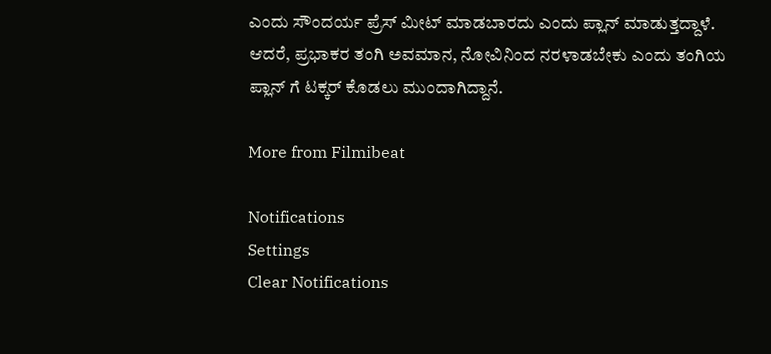ಎಂದು ಸೌಂದರ್ಯ ಪ್ರೆಸ್ ಮೀಟ್ ಮಾಡಬಾರದು ಎಂದು ಪ್ಲಾನ್ ಮಾಡುತ್ತದ್ದಾಳೆ. ಆದರೆ, ಪ್ರಭಾಕರ ತಂಗಿ ಅವಮಾನ, ನೋವಿನಿಂದ ನರಳಾಡಬೇಕು ಎಂದು ತಂಗಿಯ ಪ್ಲಾನ್ ಗೆ ಟಕ್ಕರ್ ಕೊಡಲು ಮುಂದಾಗಿದ್ದಾನೆ.

More from Filmibeat

Notifications
Settings
Clear Notifications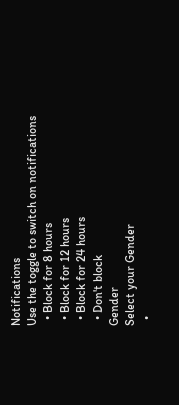Notifications
Use the toggle to switch on notifications
  • Block for 8 hours
  • Block for 12 hours
  • Block for 24 hours
  • Don't block
Gender
Select your Gender
  •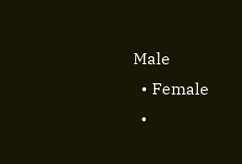Male
  • Female
  •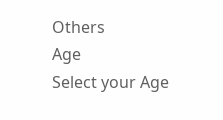Others
Age
Select your Age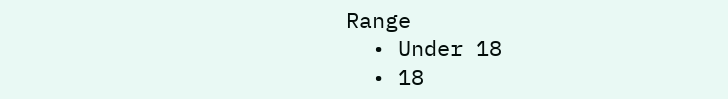Range
  • Under 18
  • 18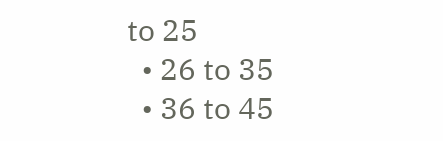to 25
  • 26 to 35
  • 36 to 45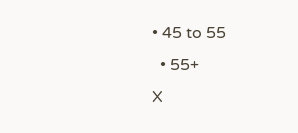• 45 to 55
  • 55+
X